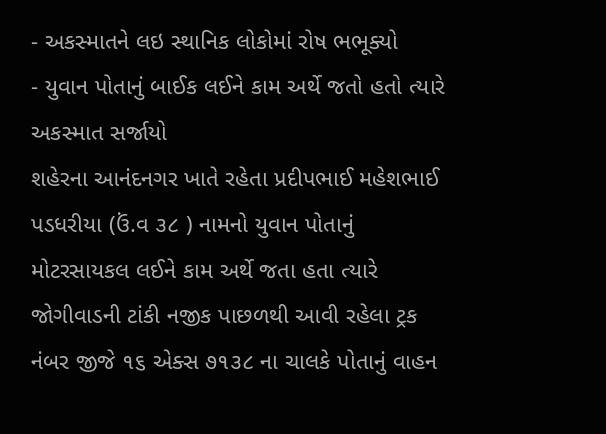- અકસ્માતને લઇ સ્થાનિક લોકોમાં રોષ ભભૂક્યો
- યુવાન પોતાનું બાઈક લઈને કામ અર્થે જતો હતો ત્યારે અકસ્માત સર્જાયો
શહેરના આનંદનગર ખાતે રહેતા પ્રદીપભાઈ મહેશભાઈ પડધરીયા (ઉં.વ ૩૮ ) નામનો યુવાન પોતાનું મોટરસાયકલ લઈને કામ અર્થે જતા હતા ત્યારે જોગીવાડની ટાંકી નજીક પાછળથી આવી રહેલા ટ્રક નંબર જીજે ૧૬ એક્સ ૭૧૩૮ ના ચાલકે પોતાનું વાહન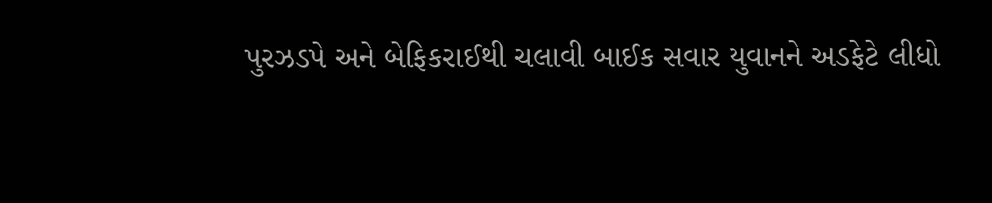પુરઝડપે અને બેફિકરાઈથી ચલાવી બાઈક સવાર યુવાનને અડફેટે લીધો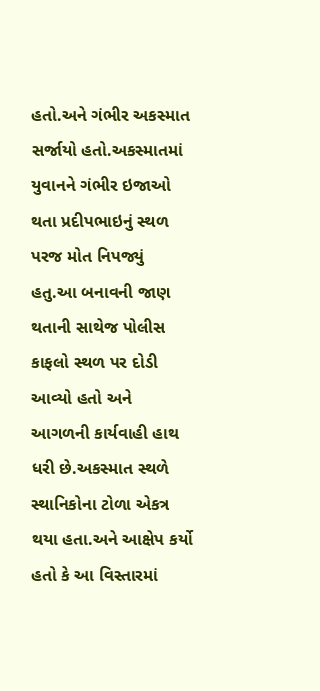હતો.અને ગંભીર અકસ્માત સર્જાયો હતો.અકસ્માતમાં યુવાનને ગંભીર ઇજાઓ થતા પ્રદીપભાઇનું સ્થળ પરજ મોત નિપજ્યું હતુ.આ બનાવની જાણ થતાની સાથેજ પોલીસ કાફલો સ્થળ પર દોડી આવ્યો હતો અને આગળની કાર્યવાહી હાથ ધરી છે.અકસ્માત સ્થળે સ્થાનિકોના ટોળા એકત્ર થયા હતા.અને આક્ષેપ કર્યો હતો કે આ વિસ્તારમાં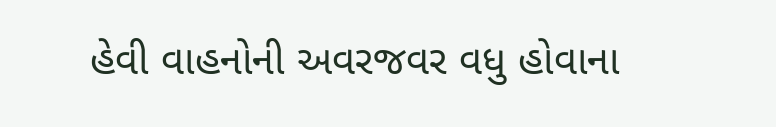હેવી વાહનોની અવરજવર વધુ હોવાના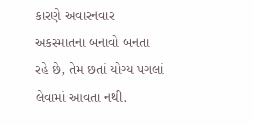કારણે અવારનવાર અકસ્માતના બનાવો બનતા રહે છે, તેમ છતાં યોગ્ય પગલાં લેવામાં આવતા નથી.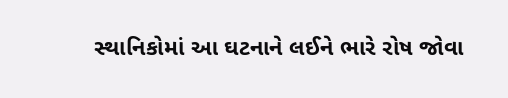સ્થાનિકોમાં આ ઘટનાને લઈને ભારે રોષ જોવા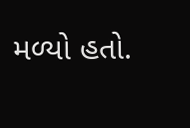મળ્યો હતો.